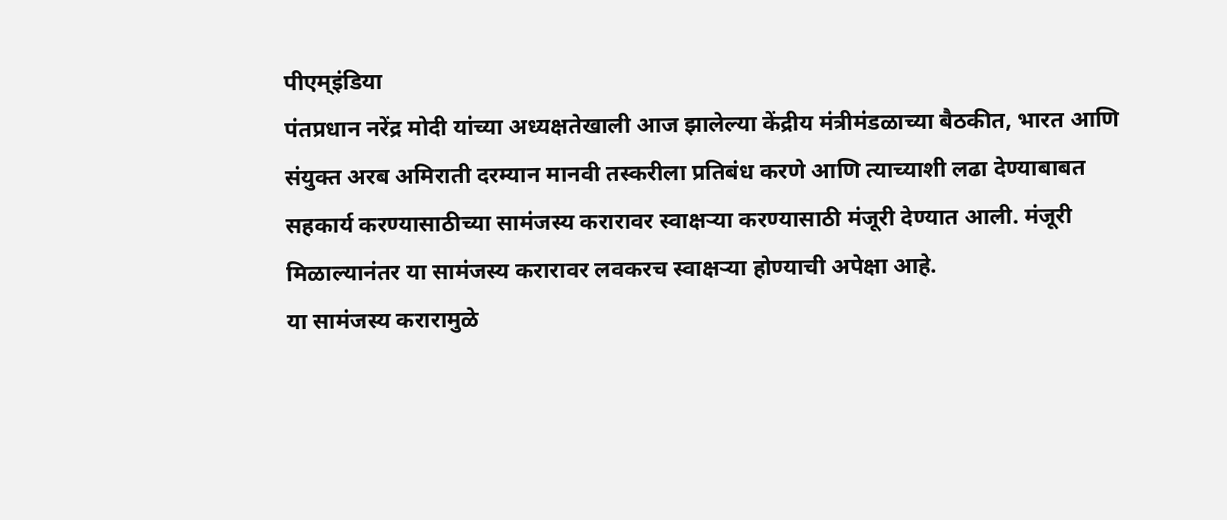पीएम्इंडिया
पंतप्रधान नरेंद्र मोदी यांच्या अध्यक्षतेखाली आज झालेल्या केंद्रीय मंत्रीमंडळाच्या बैठकीत, भारत आणि संयुक्त अरब अमिराती दरम्यान मानवी तस्करीला प्रतिबंध करणे आणि त्याच्याशी लढा देण्याबाबत सहकार्य करण्यासाठीच्या सामंजस्य करारावर स्वाक्षऱ्या करण्यासाठी मंजूरी देण्यात आली. मंजूरी मिळाल्यानंतर या सामंजस्य करारावर लवकरच स्वाक्षऱ्या होण्याची अपेक्षा आहे.
या सामंजस्य करारामुळे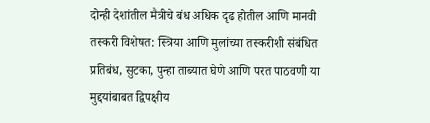दोन्ही देशांतील मैत्रीचे बंध अधिक दृढ होतील आणि मानवी तस्करी विशेषत: स्त्रिया आणि मुलांच्या तस्करीशी संबंधित प्रतिबंध, सुटका, पुन्हा ताब्यात घेणे आणि परत पाठवणी या मुद्दयांबाबत द्विपक्षीय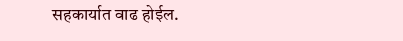सहकार्यात वाढ होईल.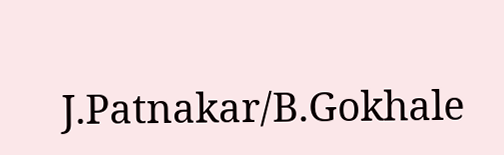J.Patnakar/B.Gokhale